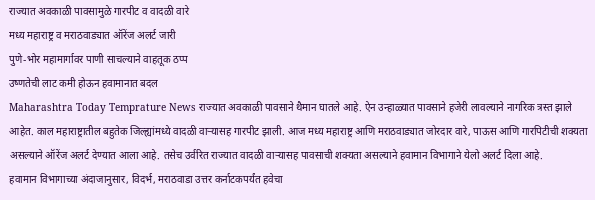राज्यात अवकाळी पावसामुळे गारपीट व वादळी वारे
मध्य महाराष्ट्र व मराठवाड्यात ऑरेंज अलर्ट जारी
पुणे-भोर महामार्गावर पाणी साचल्याने वाहतूक ठप्प
उष्णतेची लाट कमी होऊन हवामानात बदल
Maharashtra Today Temprature News राज्यात अवकाळी पावसाने थैमान घातले आहे. ऐन उन्हाळ्यात पावसाने हजेरी लावल्याने नागरिक त्रस्त झाले आहेत. काल महाराष्ट्रातील बहुतेक जिल्ह्यांमध्ये वादळी वाऱ्यासह गारपीट झाली. आज मध्य महाराष्ट्र आणि मराठवाड्यात जोरदार वारे, पाऊस आणि गारपिटीची शक्यता असल्याने ऑरेंज अलर्ट देण्यात आला आहे. तसेच उर्वरित राज्यात वादळी वाऱ्यासह पावसाची शक्यता असल्याने हवामान विभागाने येलो अलर्ट दिला आहे.
हवामान विभागाच्या अंदाजानुसार, विदर्भ, मराठवाडा उत्तर कर्नाटकपर्यंत हवेचा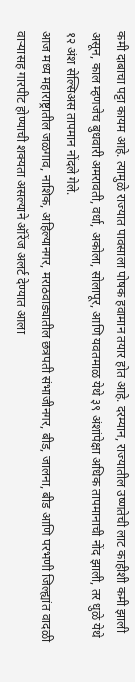कमी दाबाचा पट्टा कायम आहे. त्यामुळे राज्यात पावसाला पोषक हवामान तयार होत आहे. दरम्यान, राज्यातील उष्णतेची लाट काहीशी कमी झाली असून, काल म्हणजेच बुधवारी अमरावती, वर्धा, अकोला, सोलापूर, आणि यवतमाळ येथे ३९ अंशांपेक्षा अधिक तापमानाची नोंद झाली, तर धुळे येथे १२ अंश सेल्सिअस तापमान नोंदले गेले.
आज मध्य महाराष्ट्रातील जळगाव, नाशिक, अहिल्यानगर, मराठवाड्यातील छत्रपती संभाजीनगर, बीड, जालना, बीड आणि परभणी जिल्ह्यांत वादळी वाऱ्यासह गारपीट होण्याची शक्यता असल्याने ऑरेंज अलर्ट देण्यात आला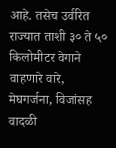आहे. तसेच उर्वरित राज्यात ताशी ३० ते ५० किलोमीटर वेगाने वाहणारे वारे, मेघगर्जना, विजांसह वादळी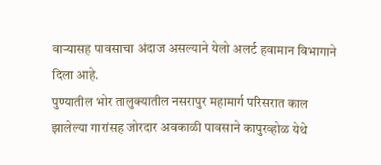वाऱ्यासह पावसाचा अंदाज असल्याने येलो अलर्ट हवामान विभागाने दिला आहे.
पुण्यातील भोर तालुक्यातील नसरापुर महामार्ग परिसरात काल झालेल्या गारांसह जोरदार अवकाळी पावसाने कापुरव्होळ येथे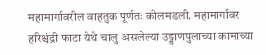महामार्गावरील वाहतुक पूर्णतः कोलमडली. महामार्गावर हरिश्चंद्री फाटा येथे चालु असलेल्या उड्डाणपुलाच्या कामाच्या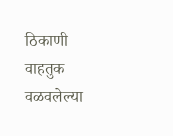ठिकाणी वाहतुक वळवलेल्या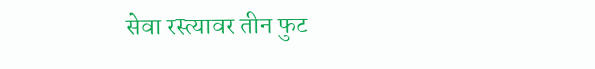सेवा रस्त्यावर तीन फुट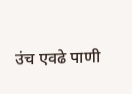उंच एवढे पाणी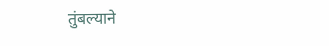तुंबल्याने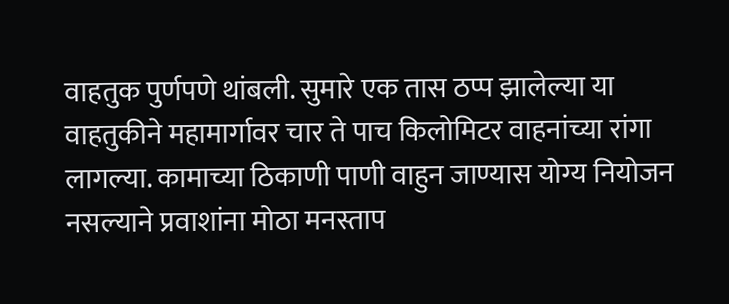वाहतुक पुर्णपणे थांबली. सुमारे एक तास ठप्प झालेल्या या वाहतुकीने महामार्गावर चार ते पाच किलोमिटर वाहनांच्या रांगा लागल्या. कामाच्या ठिकाणी पाणी वाहुन जाण्यास योग्य नियोजन नसल्याने प्रवाशांना मोठा मनस्ताप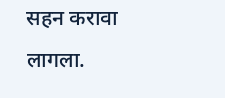सहन करावा लागला.